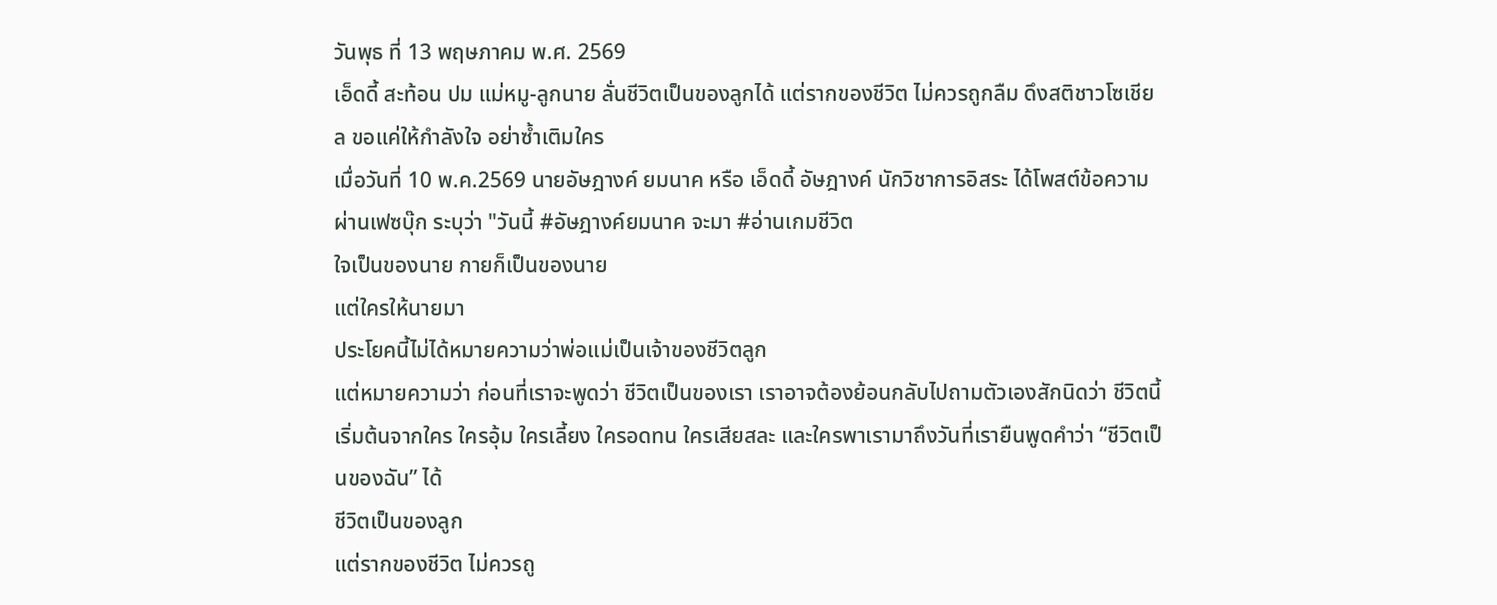วันพุธ ที่ 13 พฤษภาคม พ.ศ. 2569
เอ็ดดี้ สะท้อน ปม แม่หมู-ลูกนาย ลั่นชีวิตเป็นของลูกได้ แต่รากของชีวิต ไม่ควรถูกลืม ดึงสติชาวโซเชียล ขอแค่ให้กำลังใจ อย่าซ้ำเติมใคร
เมื่อวันที่ 10 พ.ค.2569 นายอัษฎางค์ ยมนาค หรือ เอ็ดดี้ อัษฎางค์ นักวิชาการอิสระ ได้โพสต์ข้อความผ่านเฟซบุ๊ก ระบุว่า "วันนี้ #อัษฎางค์ยมนาค จะมา #อ่านเกมชีวิต
ใจเป็นของนาย กายก็เป็นของนาย
แต่ใครให้นายมา
ประโยคนี้ไม่ได้หมายความว่าพ่อแม่เป็นเจ้าของชีวิตลูก
แต่หมายความว่า ก่อนที่เราจะพูดว่า ชีวิตเป็นของเรา เราอาจต้องย้อนกลับไปถามตัวเองสักนิดว่า ชีวิตนี้เริ่มต้นจากใคร ใครอุ้ม ใครเลี้ยง ใครอดทน ใครเสียสละ และใครพาเรามาถึงวันที่เรายืนพูดคำว่า “ชีวิตเป็นของฉัน” ได้
ชีวิตเป็นของลูก
แต่รากของชีวิต ไม่ควรถู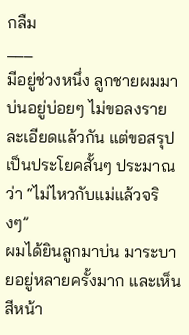กลืม
___
มีอยู่ช่วงหนึ่ง ลูกชายผมมาบ่นอยู่บ่อยๆ ไม่ขอลงรายละเอียดแล้วกัน แต่ขอสรุปเป็นประโยคสั้นๆ ประมาณว่า “ไม่ไหวกับแม่แล้วจริงๆ”
ผมได้ยินลูกมาบ่น มาระบายอยู่หลายครั้งมาก และเห็นสีหน้า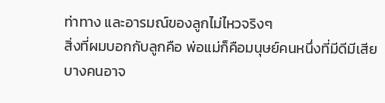ท่าทาง และอารมณ์ของลูกไม่ไหวจริงๆ
สิ่งที่ผมบอกกับลูกคือ พ่อแม่ก็คือมนุษย์คนหนึ่งที่มีดีมีเสีย บางคนอาจ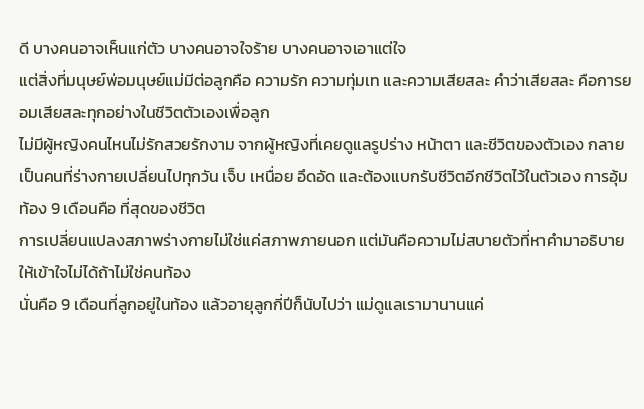ดี บางคนอาจเห็นแก่ตัว บางคนอาจใจร้าย บางคนอาจเอาแต่ใจ
แต่สิ่งที่มนุษย์พ่อมนุษย์แม่มีต่อลูกคือ ความรัก ความทุ่มเท และความเสียสละ คำว่าเสียสละ คือการยอมเสียสละทุกอย่างในชีวิตตัวเองเพื่อลูก
ไม่มีผู้หญิงคนไหนไม่รักสวยรักงาม จากผู้หญิงที่เคยดูแลรูปร่าง หน้าตา และชีวิตของตัวเอง กลายเป็นคนที่ร่างกายเปลี่ยนไปทุกวัน เจ็บ เหนื่อย อึดอัด และต้องแบกรับชีวิตอีกชีวิตไว้ในตัวเอง การอุ้มท้อง 9 เดือนคือ ที่สุดของชีวิต
การเปลี่ยนแปลงสภาพร่างกายไม่ใช่แค่สภาพภายนอก แต่มันคือความไม่สบายตัวที่หาคำมาอธิบายให้เข้าใจไม่ได้ถ้าไม่ใช่คนท้อง
นั่นคือ 9 เดือนที่ลูกอยู่ในท้อง แล้วอายุลูกกี่ปีก็นับไปว่า แม่ดูแลเรามานานแค่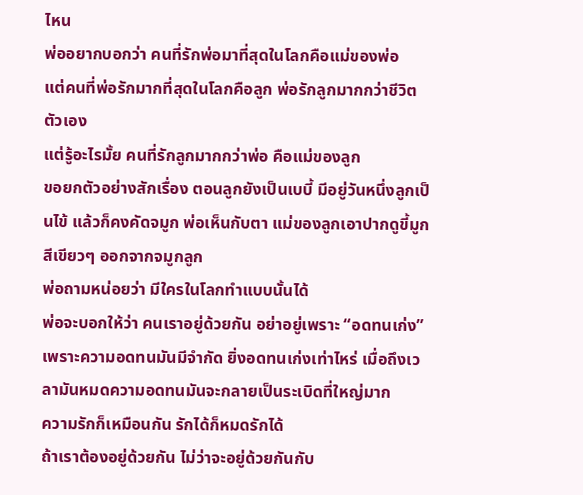ไหน
พ่ออยากบอกว่า คนที่รักพ่อมาที่สุดในโลกคือแม่ของพ่อ
แต่คนที่พ่อรักมากที่สุดในโลกคือลูก พ่อรักลูกมากกว่าชีวิตตัวเอง
แต่รู้อะไรมั้ย คนที่รักลูกมากกว่าพ่อ คือแม่ของลูก
ขอยกตัวอย่างสักเรื่อง ตอนลูกยังเป็นเบบี้ มีอยู่วันหนึ่งลูกเป็นไข้ แล้วก็คงคัดจมูก พ่อเห็นกับตา แม่ของลูกเอาปากดูขี้มูกสีเขียวๆ ออกจากจมูกลูก
พ่อถามหน่อยว่า มีใครในโลกทำแบบนั้นได้
พ่อจะบอกให้ว่า คนเราอยู่ด้วยกัน อย่าอยู่เพราะ “อดทนเก่ง” เพราะความอดทนมันมีจำกัด ยิ่งอดทนเก่งเท่าไหร่ เมื่อถึงเวลามันหมดความอดทนมันจะกลายเป็นระเบิดที่ใหญ่มาก
ความรักก็เหมือนกัน รักได้ก็หมดรักได้
ถ้าเราต้องอยู่ด้วยกัน ไม่ว่าจะอยู่ด้วยกันกับ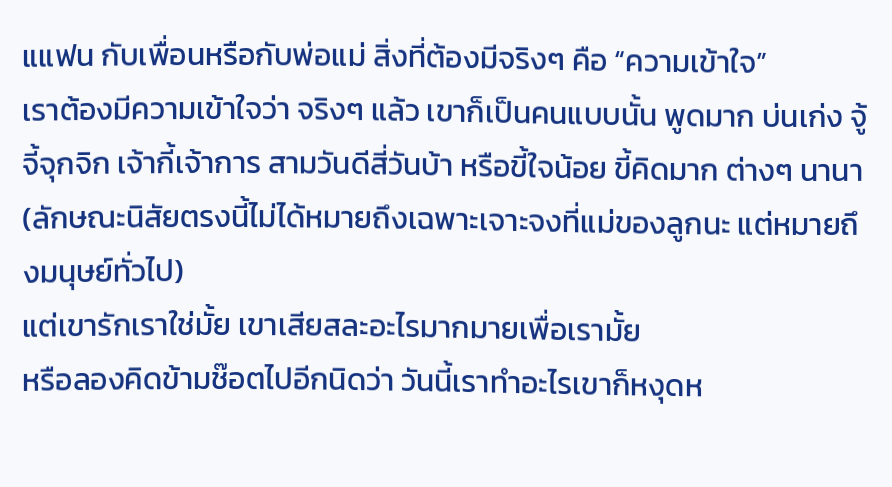แแฟน กับเพื่อนหรือกับพ่อแม่ สิ่งที่ต้องมีจริงๆ คือ “ความเข้าใจ”
เราต้องมีความเข้าใจว่า จริงๆ แล้ว เขาก็เป็นคนแบบนั้น พูดมาก บ่นเก่ง จู้จี้จุกจิก เจ้ากี้เจ้าการ สามวันดีสี่วันบ้า หรือขี้ใจน้อย ขี้คิดมาก ต่างๆ นานา (ลักษณะนิสัยตรงนี้ไม่ได้หมายถึงเฉพาะเจาะจงที่แม่ของลูกนะ แต่หมายถึงมนุษย์ทั่วไป)
แต่เขารักเราใช่มั้ย เขาเสียสละอะไรมากมายเพื่อเรามั้ย
หรือลองคิดข้ามช๊อตไปอีกนิดว่า วันนี้เราทำอะไรเขาก็หงุดห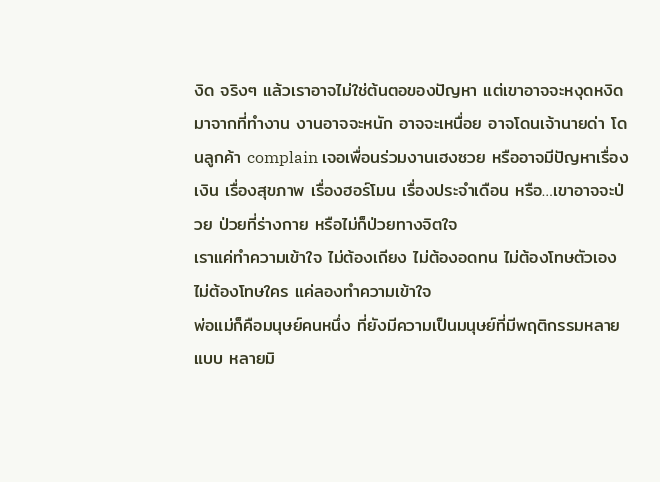งิด จริงๆ แล้วเราอาจไม่ใช่ต้นตอของปัญหา แต่เขาอาจจะหงุดหงิดมาจากที่ทำงาน งานอาจจะหนัก อาจจะเหนื่อย อาจโดนเจ้านายด่า โดนลูกค้า complain เจอเพื่อนร่วมงานเฮงซวย หรืออาจมีปัญหาเรื่องเงิน เรื่องสุขภาพ เรื่องฮอร์โมน เรื่องประจำเดือน หรือ…เขาอาจจะป่วย ป่วยที่ร่างกาย หรือไม่ก็ป่วยทางจิตใจ
เราแค่ทำความเข้าใจ ไม่ต้องเถียง ไม่ต้องอดทน ไม่ต้องโทษตัวเอง ไม่ต้องโทษใคร แค่ลองทำความเข้าใจ
พ่อแม่ก็คือมนุษย์คนหนึ่ง ที่ยังมีความเป็นมนุษย์ที่มีพฤติกรรมหลายแบบ หลายมิ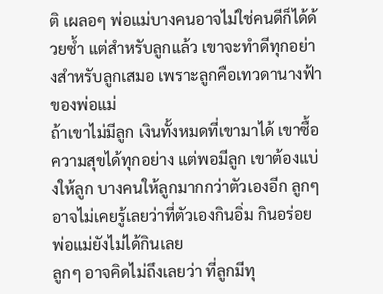ติ เผลอๆ พ่อแม่บางคนอาจไม่ใช่คนดีก็ได้ด้วยซ้ำ แต่สำหรับลูกแล้ว เขาจะทำดีทุกอย่างสำหรับลูกเสมอ เพราะลูกคือเทวดานางฟ้าของพ่อแม่
ถ้าเขาไม่มีลูก เงินทั้งหมดที่เขามาได้ เขาซื้อความสุขได้ทุกอย่าง แต่พอมีลูก เขาต้องแบ่งให้ลูก บางคนให้ลูกมากกว่าตัวเองอีก ลูกๆ อาจไม่เคยรู้เลยว่าที่ตัวเองกินอิ่ม กินอร่อย พ่อแม่ยังไม่ได้กินเลย
ลูกๆ อาจคิดไม่ถึงเลยว่า ที่ลูกมีทุ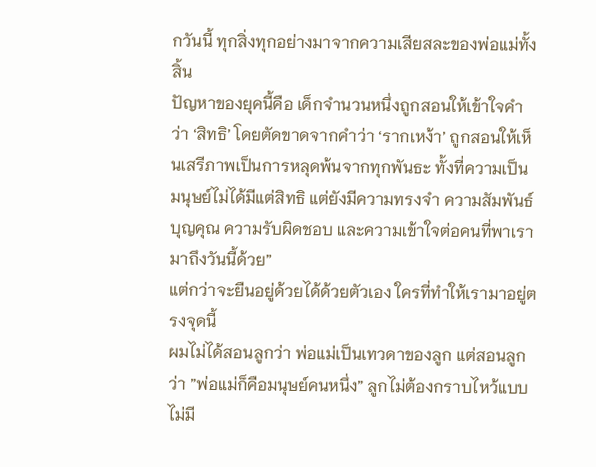กวันนี้ ทุกสิ่งทุกอย่างมาจากความเสียสละของพ่อแม่ทั้งสิ้น
ปัญหาของยุคนี้คือ เด็กจำนวนหนึ่งถูกสอนให้เข้าใจคำว่า ‘สิทธิ’ โดยตัดขาดจากคำว่า ‘รากเหง้า’ ถูกสอนให้เห็นเสรีภาพเป็นการหลุดพ้นจากทุกพันธะ ทั้งที่ความเป็นมนุษย์ไม่ได้มีแต่สิทธิ แต่ยังมีความทรงจำ ความสัมพันธ์ บุญคุณ ความรับผิดชอบ และความเข้าใจต่อคนที่พาเรามาถึงวันนี้ด้วย”
แต่กว่าจะยืนอยู่ด้วยได้ด้วยตัวเอง ใครที่ทำให้เรามาอยู่ตรงจุดนี้
ผมไม่ได้สอนลูกว่า พ่อแม่เป็นเทวดาของลูก แต่สอนลูกว่า ”พ่อแม่ก็คือมนุษย์คนหนึ่ง” ลูกไม่ต้องกราบไหว้แบบไม่มี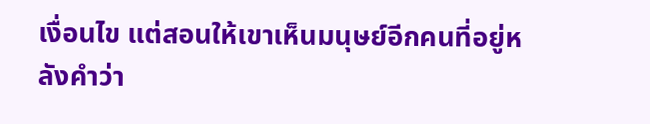เงื่อนไข แต่สอนให้เขาเห็นมนุษย์อีกคนที่อยู่หลังคำว่า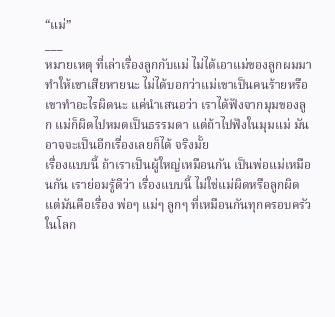“แม่”
___
หมายเหตุ ที่เล่าเรื่องลูกกับแม่ ไม่ได้เอาแม่ของลูกผมมาทำให้เขาเสียหายนะ ไม่ได้บอกว่าแม่เขาเป็นคนร้ายหรือเขาทำอะไรผิดนะ แค่นำเสนอว่า เราได้ฟังจากมุมของลูก แม่ก็ผิดไปหมดเป็นธรรมดา แต่ถ้าไปฟังในมุมแม่ มันอาจจะเป็นอีกเรื่องเลยก็ได้ จริงมั้ย
เรื่องแบบนี้ ถ้าเราเป็นผู้ใหญ่เหมือนกัน เป็นพ่อแม่เหมือนกัน เราย่อมรู้ดีว่า เรื่องแบบนี้ ไม่ใช่แม่ผิดหรือลูกผิด แต่มันคือเรื่อง พ่อๆ แม่ๆ ลูกๆ ที่เหมือนกันทุกครอบครัวในโลก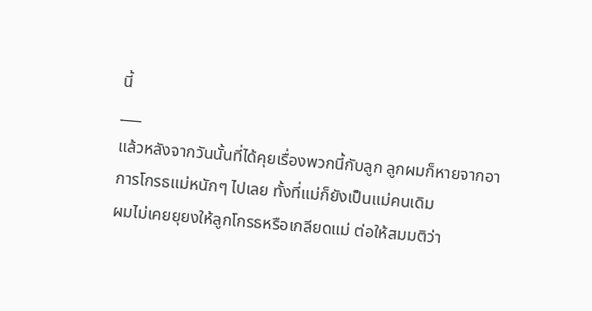นี้
___
แล้วหลังจากวันนั้นที่ได้คุยเรื่องพวกนี้กับลูก ลูกผมก็หายจากอาการโกรธแม่หนักๆ ไปเลย ทั้งที่แม่ก็ยังเป็นแม่คนเดิม
ผมไม่เคยยุยงให้ลูกโกรธหรือเกลียดแม่ ต่อให้สมมติว่า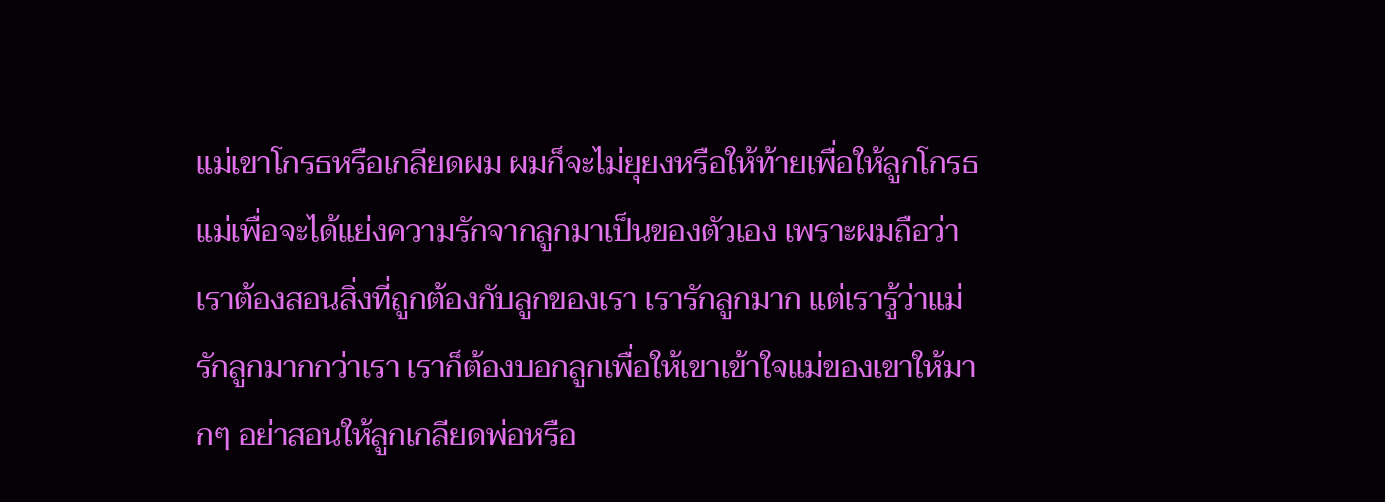แม่เขาโกรธหรือเกลียดผม ผมก็จะไม่ยุยงหรือให้ท้ายเพื่อให้ลูกโกรธแม่เพื่อจะได้แย่งความรักจากลูกมาเป็นของตัวเอง เพราะผมถือว่า เราต้องสอนสิ่งที่ถูกต้องกับลูกของเรา เรารักลูกมาก แต่เรารู้ว่าแม่รักลูกมากกว่าเรา เราก็ต้องบอกลูกเพื่อให้เขาเข้าใจแม่ของเขาให้มากๆ อย่าสอนให้ลูกเกลียดพ่อหรือ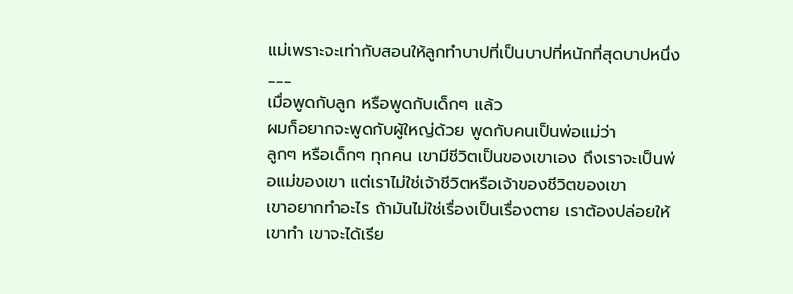แม่เพราะจะเท่ากับสอนให้ลูกทำบาปที่เป็นบาปที่หนักที่สุดบาปหนึ่ง
___
เมื่อพูดกับลูก หรือพูดกับเด็กๆ แล้ว
ผมก็อยากจะพูดกับผู้ใหญ่ด้วย พูดกับคนเป็นพ่อแม่ว่า
ลูกๆ หรือเด็กๆ ทุกคน เขามีชีวิตเป็นของเขาเอง ถึงเราจะเป็นพ่อแม่ของเขา แต่เราไม่ใช่เจ้าชีวิตหรือเจ้าของชีวิตของเขา
เขาอยากทำอะไร ถ้ามันไม่ใช่เรื่องเป็นเรื่องตาย เราต้องปล่อยให้เขาทำ เขาจะได้เรีย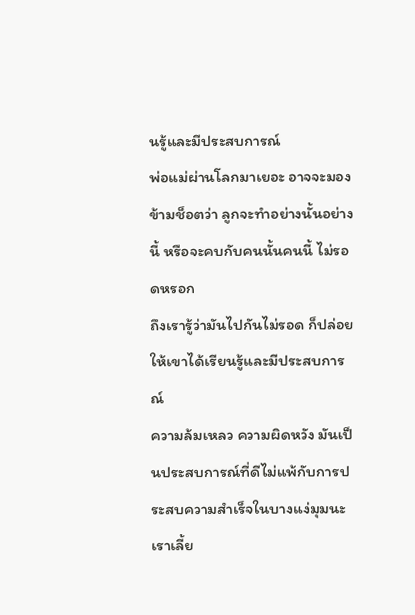นรู้และมีประสบการณ์
พ่อแม่ผ่านโลกมาเยอะ อาจจะมองข้ามช็อตว่า ลูกจะทำอย่างนั้นอย่างนี้ หรือจะคบกับคนนั้นคนนี้ ไม่รอดหรอก
ถึงเรารู้ว่ามันไปกันไม่รอด ก็ปล่อยให้เขาได้เรียนรู้และมีประสบการณ์
ความล้มเหลว ความผิดหวัง มันเป็นประสบการณ์ที่ดีไม่แพ้กับการประสบความสำเร็จในบางแง่มุมนะ
เราเลี้ย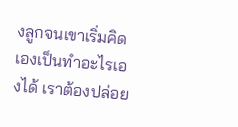งลูกจนเขาเริ่มคิดเองเป็นทำอะไรเองได้ เราต้องปล่อย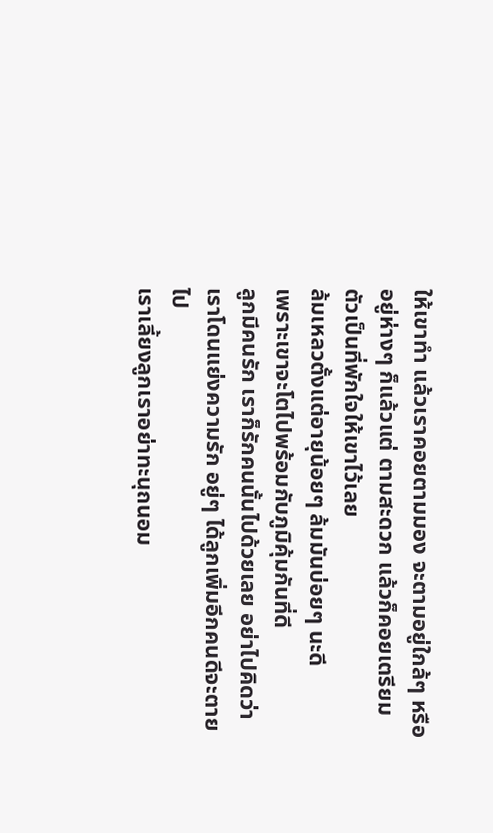ให้เขาทำ แล้วเราคอยตามมอง จะตามอยู่ใกล้ๆ หรืออยู่ห่างๆ ก็แล้วแต่ ตามสะดวก แล้วก็คอยเตรียมตัวเป็นที่พักใจให้เขาไว้เลย
ล้มเหลวตั้งแต่อายุน้อยๆ ล้มมันบ่อยๆ นะดี
เพราะเขาจะโตไปพร้อมกับภูมิคุ้มกันที่ดี
ลูกมีคนรัก เราก็รักคนนั้นไปด้วยเลย อย่าไปคิดว่าเราโดนแย่งความรัก อยู่ๆ ได้ลูกเพิ่มอีกคนดีจะตายไป
เราเลี้ยงลูกเราอย่าทะนุถนอม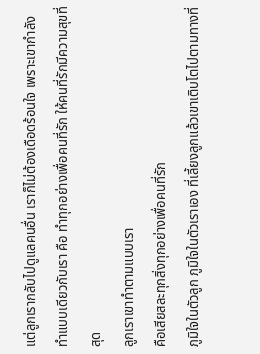แต่ลูกเรากลับไปดูแลคนอื่น เราก็ไม่ต้องเดือดร้อนใจ เพราะเขากำลังทำแบบเดียวกับเรา คือ ทำทุกอย่างเพื่อคนที่รัก ให้คนที่รักมีความสุขที่สุด
ลูกเราเขาทำตามแบบเรา
คือเสียสละทุกสิ่งทุกอย่างเพื่อคนที่รัก
ภูมิใจในตัวลูก ภูมิใจในตัวเราเอง ที่เลี้ยงลูกแล้วเขาเติบโตไปตามทางที่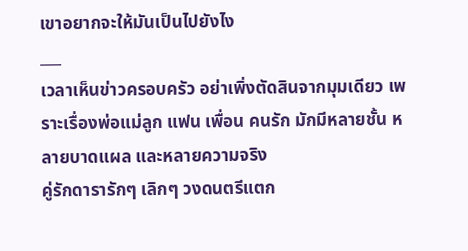เขาอยากจะให้มันเป็นไปยังไง
___
เวลาเห็นข่าวครอบครัว อย่าเพิ่งตัดสินจากมุมเดียว เพราะเรื่องพ่อแม่ลูก แฟน เพื่อน คนรัก มักมีหลายชั้น หลายบาดแผล และหลายความจริง
คู่รักดารารักๆ เลิกๆ วงดนตรีแตก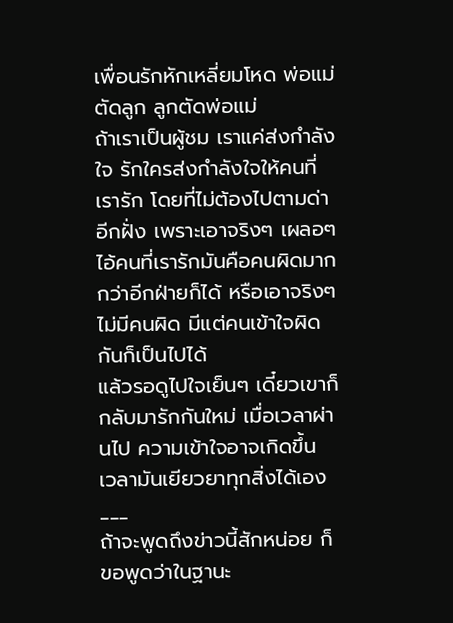เพื่อนรักหักเหลี่ยมโหด พ่อแม่ตัดลูก ลูกตัดพ่อแม่
ถ้าเราเป็นผู้ชม เราแค่ส่งกำลังใจ รักใครส่งกำลังใจให้คนที่เรารัก โดยที่ไม่ต้องไปตามด่าอีกฝั่ง เพราะเอาจริงๆ เผลอๆ ไอ้คนที่เรารักมันคือคนผิดมากกว่าอีกฝ่ายก็ได้ หรือเอาจริงๆ ไม่มีคนผิด มีแต่คนเข้าใจผิดกันก็เป็นไปได้
แล้วรอดูไปใจเย็นๆ เดี๋ยวเขาก็กลับมารักกันใหม่ เมื่อเวลาผ่านไป ความเข้าใจอาจเกิดขึ้น เวลามันเยียวยาทุกสิ่งได้เอง
___
ถ้าจะพูดถึงข่าวนี้สักหน่อย ก็ขอพูดว่าในฐานะ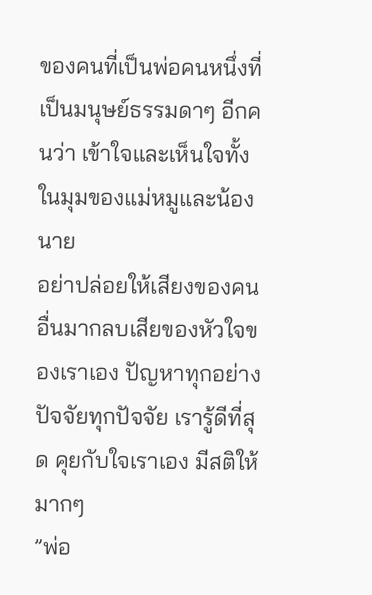ของคนที่เป็นพ่อคนหนึ่งที่เป็นมนุษย์ธรรมดาๆ อีกคนว่า เข้าใจและเห็นใจทั้งในมุมของแม่หมูและน้องนาย
อย่าปล่อยให้เสียงของคนอื่นมากลบเสียของหัวใจของเราเอง ปัญหาทุกอย่าง ปัจจัยทุกปัจจัย เรารู้ดีที่สุด คุยกับใจเราเอง มีสติให้มากๆ
”พ่อ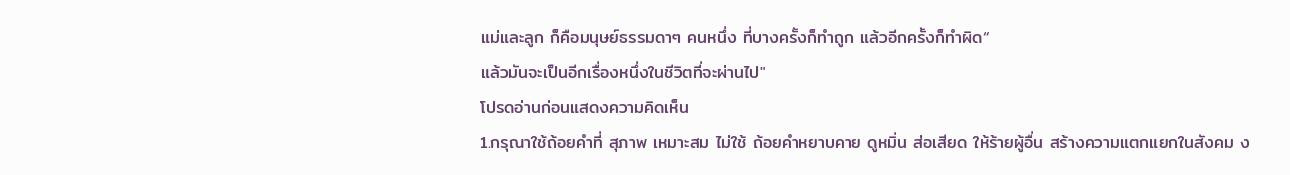แม่และลูก ก็คือมนุษย์ธรรมดาๆ คนหนึ่ง ที่บางครั้งก็ทำถูก แล้วอีกครั้งก็ทำผิด“
แล้วมันจะเป็นอีกเรื่องหนึ่งในชีวิตที่จะผ่านไป"
โปรดอ่านก่อนแสดงความคิดเห็น
1.กรุณาใช้ถ้อยคำที่ สุภาพ เหมาะสม ไม่ใช้ ถ้อยคำหยาบคาย ดูหมิ่น ส่อเสียด ให้ร้ายผู้อื่น สร้างความแตกแยกในสังคม ง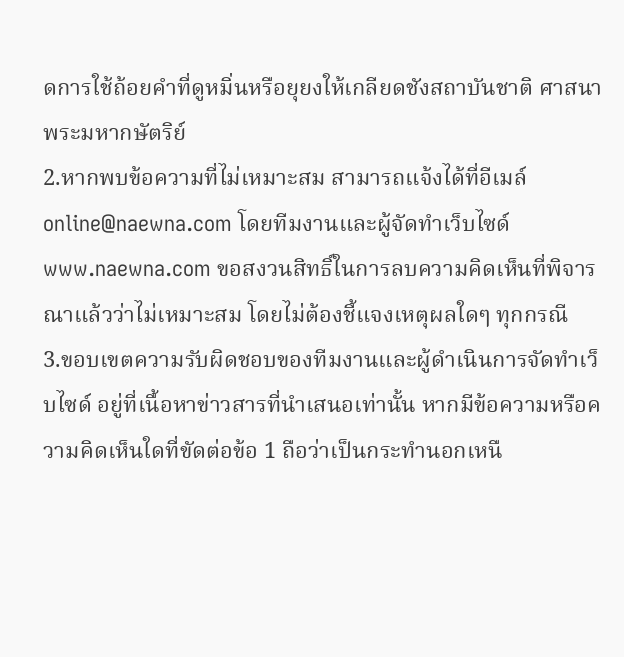ดการใช้ถ้อยคำที่ดูหมิ่นหรือยุยงให้เกลียดชังสถาบันชาติ ศาสนา พระมหากษัตริย์
2.หากพบข้อความที่ไม่เหมาะสม สามารถแจ้งได้ที่อีเมล์ online@naewna.com โดยทีมงานและผู้จัดทำเว็บไซด์ www.naewna.com ขอสงวนสิทธิ์ในการลบความคิดเห็นที่พิจารณาแล้วว่าไม่เหมาะสม โดยไม่ต้องชี้แจงเหตุผลใดๆ ทุกกรณี
3.ขอบเขตความรับผิดชอบของทีมงานและผู้ดำเนินการจัดทำเว็บไซด์ อยู่ที่เนื้อหาข่าวสารที่นำเสนอเท่านั้น หากมีข้อความหรือความคิดเห็นใดที่ขัดต่อข้อ 1 ถือว่าเป็นกระทำนอกเหนื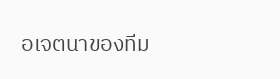อเจตนาของทีม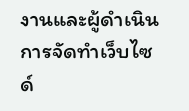งานและผู้ดำเนินการจัดทำเว็บไซด์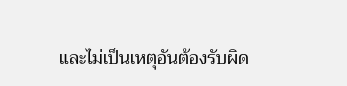และไม่เป็นเหตุอันต้องรับผิด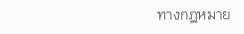ทางกฎหมาย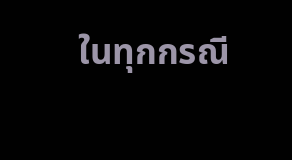ในทุกกรณี